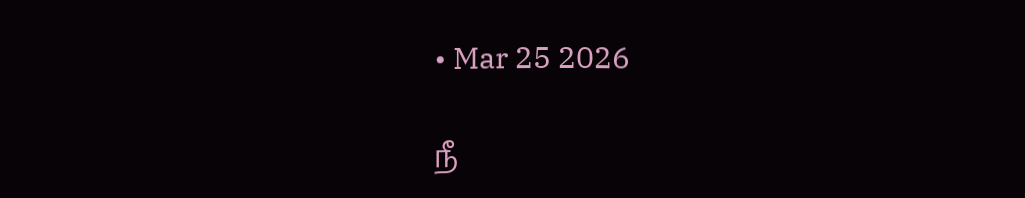• Mar 25 2026

நீ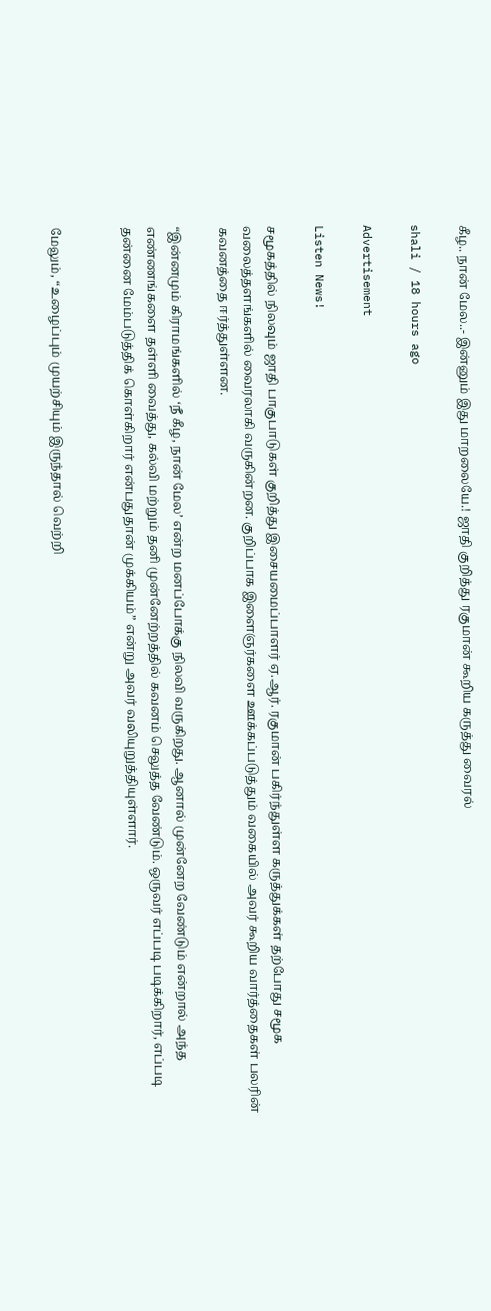கீழ.. நான் மேல..- இன்னும் இது மாறலையே.! ஜாதி குறித்து ரகுமான் கூறிய கருத்து வைரல்

shali / 18 hours ago

Advertisement

Listen News!

சமூகத்தில் நிலவும் ஜாதி பாகுபாடுகள் குறித்து இசையமைப்பாளர் ஏ.ஆர். ரகுமான் பகிர்ந்துள்ள கருத்துக்கள் தற்போது சமூக வலைத்தளங்களில் வைரலாகி வருகின்றன. குறிப்பாக இளைஞர்களை ஊக்கப்படுத்தும் வகையில் அவர் கூறிய வார்த்தைகள் பலரின் கவனத்தை ஈர்த்துள்ளன.

“இன்னமும் கிராமங்களில் ‘நீ கீழ, நான் மேல’ என்ற மனப்போக்கு நிலவி வருகிறது. ஆனால் முன்னேற வேண்டும் என்றால் அந்த எண்ணங்களை தள்ளி வைத்து, கல்வி மற்றும் தனி முன்னேற்றத்தில் கவனம் செலுத்த வேண்டும். ஒருவர் எப்படி படிக்கிறார், எப்படி தன்னை மேம்படுத்திக் கொள்கிறார் என்பதுதான் முக்கியம்” என்று அவர் வலியுறுத்தியுள்ளார்.


மேலும், “உழைப்பும் முயற்சியும் இருந்தால் வெற்றி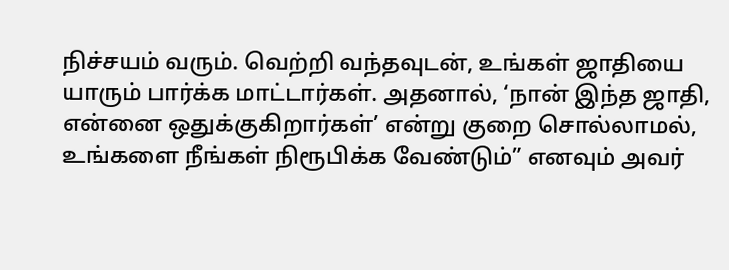நிச்சயம் வரும். வெற்றி வந்தவுடன், உங்கள் ஜாதியை யாரும் பார்க்க மாட்டார்கள். அதனால், ‘நான் இந்த ஜாதி, என்னை ஒதுக்குகிறார்கள்’ என்று குறை சொல்லாமல், உங்களை நீங்கள் நிரூபிக்க வேண்டும்” எனவும் அவர்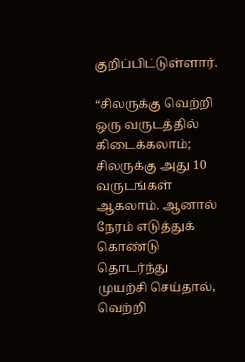குறிப்பிட்டுள்ளார்.

“சிலருக்கு வெற்றி ஒரு வருடத்தில் கிடைக்கலாம்; சிலருக்கு அது 10 வருடங்கள் ஆகலாம். ஆனால் நேரம் எடுத்துக் கொண்டு தொடர்ந்து முயற்சி செய்தால், வெற்றி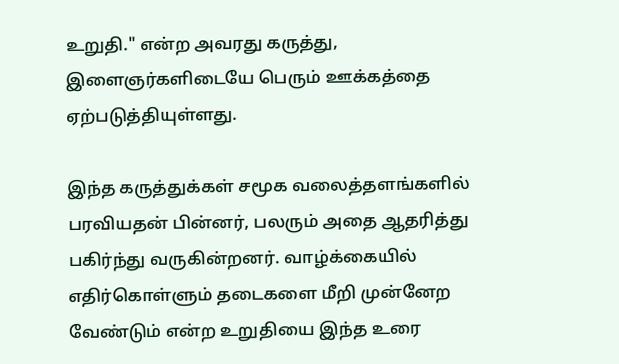உறுதி." என்ற அவரது கருத்து, இளைஞர்களிடையே பெரும் ஊக்கத்தை ஏற்படுத்தியுள்ளது.

இந்த கருத்துக்கள் சமூக வலைத்தளங்களில் பரவியதன் பின்னர், பலரும் அதை ஆதரித்து பகிர்ந்து வருகின்றனர். வாழ்க்கையில் எதிர்கொள்ளும் தடைகளை மீறி முன்னேற வேண்டும் என்ற உறுதியை இந்த உரை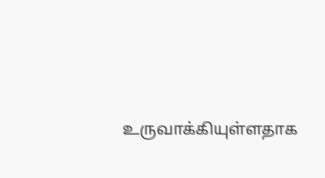உருவாக்கியுள்ளதாக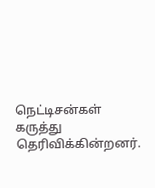நெட்டிசன்கள் கருத்து தெரிவிக்கின்றனர்.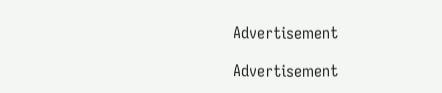Advertisement

Advertisement